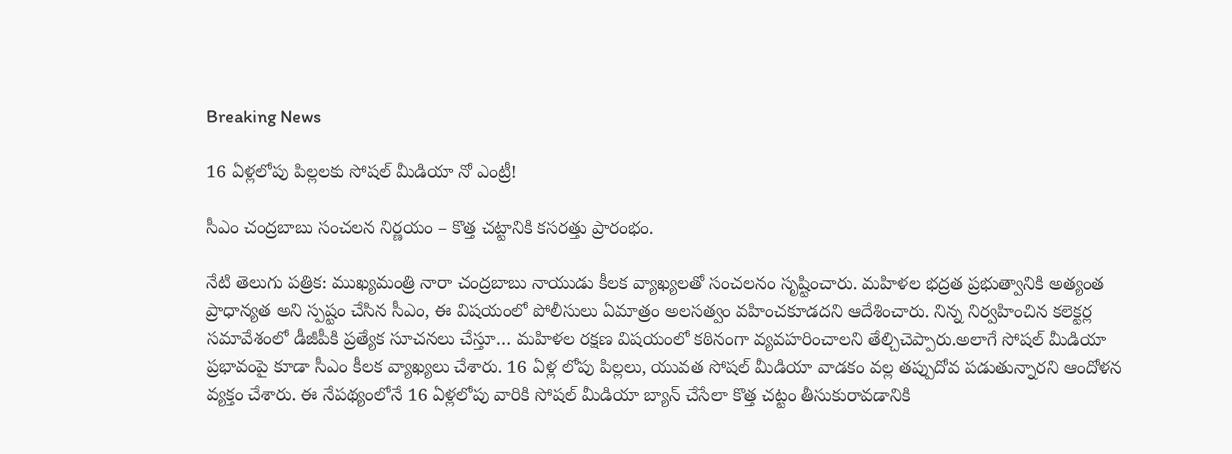Breaking News

16 ఏళ్లలోపు పిల్లలకు సోషల్ మీడియా నో ఎంట్రీ!

సీఎం చంద్రబాబు సంచలన నిర్ణయం – కొత్త చట్టానికి కసరత్తు ప్రారంభం.

నేటి తెలుగు పత్రిక: ముఖ్యమంత్రి నారా చంద్రబాబు నాయుడు కీలక వ్యాఖ్యలతో సంచలనం సృష్టించారు. మహిళల భద్రత ప్రభుత్వానికి అత్యంత ప్రాధాన్యత అని స్పష్టం చేసిన సీఎం, ఈ విషయంలో పోలీసులు ఏమాత్రం అలసత్వం వహించకూడదని ఆదేశించారు. నిన్న నిర్వహించిన కలెక్టర్ల సమావేశంలో డీజీపీకి ప్రత్యేక సూచనలు చేస్తూ… మహిళల రక్షణ విషయంలో కఠినంగా వ్యవహరించాలని తేల్చిచెప్పారు.అలాగే సోషల్ మీడియా ప్రభావంపై కూడా సీఎం కీలక వ్యాఖ్యలు చేశారు. 16 ఏళ్ల లోపు పిల్లలు, యువత సోషల్ మీడియా వాడకం వల్ల తప్పుదోవ పడుతున్నారని ఆందోళన వ్యక్తం చేశారు. ఈ నేపథ్యంలోనే 16 ఏళ్లలోపు వారికి సోషల్ మీడియా బ్యాన్ చేసేలా కొత్త చట్టం తీసుకురావడానికి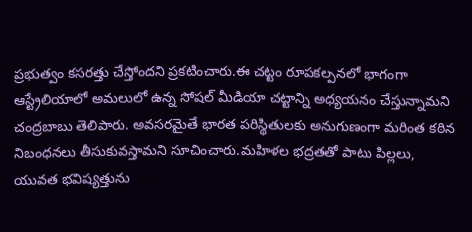ప్రభుత్వం కసరత్తు చేస్తోందని ప్రకటించారు.ఈ చట్టం రూపకల్పనలో భాగంగా ఆస్ట్రేలియాలో అమలులో ఉన్న సోషల్ మీడియా చట్టాన్ని అధ్యయనం చేస్తున్నామని చంద్రబాబు తెలిపారు. అవసరమైతే భారత పరిస్థితులకు అనుగుణంగా మరింత కఠిన నిబంధనలు తీసుకువస్తామని సూచించారు.మహిళల భద్రతతో పాటు పిల్లలు, యువత భవిష్యత్తును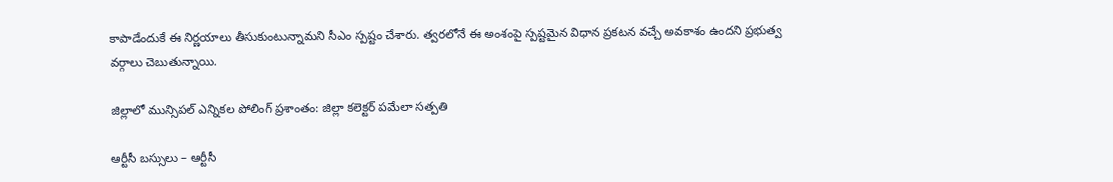కాపాడేందుకే ఈ నిర్ణయాలు తీసుకుంటున్నామని సీఎం స్పష్టం చేశారు. త్వరలోనే ఈ అంశంపై స్పష్టమైన విధాన ప్రకటన వచ్చే అవకాశం ఉందని ప్రభుత్వ వర్గాలు చెబుతున్నాయి.

జిల్లాలో మున్సిపల్ ఎన్నికల పోలింగ్ ప్రశాంతం: జిల్లా కలెక్టర్ పమేలా సత్పతి

ఆర్టీసీ బస్సులు – ఆర్టీసీ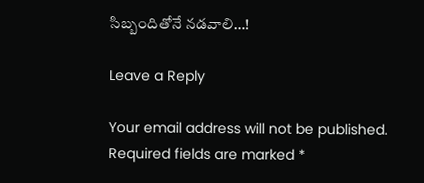సిబ్బందితోనే నడవాలి…!

Leave a Reply

Your email address will not be published. Required fields are marked *